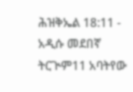ሕዝቅኤል 18:11 - አዲሱ መደበኛ ትርጒም11 አባትየው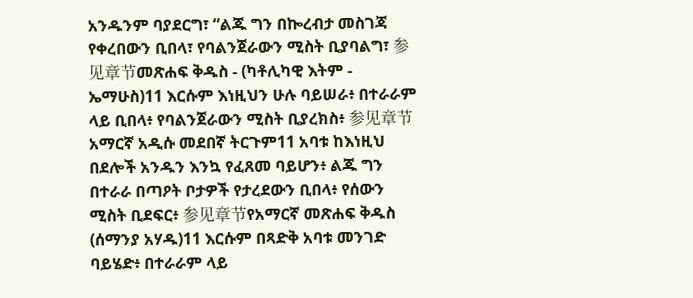አንዱንም ባያደርግ፣ “ልጁ ግን በኰረብታ መስገጃ የቀረበውን ቢበላ፣ የባልንጀራውን ሚስት ቢያባልግ፣ 参见章节መጽሐፍ ቅዱስ - (ካቶሊካዊ እትም - ኤማሁስ)11 እርሱም እነዚህን ሁሉ ባይሠራ፥ በተራራም ላይ ቢበላ፥ የባልንጀራውን ሚስት ቢያረክስ፥ 参见章节አማርኛ አዲሱ መደበኛ ትርጉም11 አባቱ ከእነዚህ በደሎች አንዱን እንኳ የፈጸመ ባይሆን፥ ልጁ ግን በተራራ በጣዖት ቦታዎች የታረደውን ቢበላ፥ የሰውን ሚስት ቢደፍር፥ 参见章节የአማርኛ መጽሐፍ ቅዱስ (ሰማንያ አሃዱ)11 እርሱም በጻድቅ አባቱ መንገድ ባይሄድ፥ በተራራም ላይ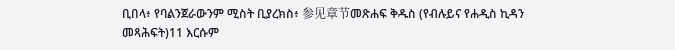ቢበላ፥ የባልንጀራውንም ሚስት ቢያረክስ፥ 参见章节መጽሐፍ ቅዱስ (የብሉይና የሐዲስ ኪዳን መጻሕፍት)11 እርሱም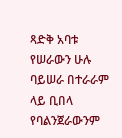ጻድቅ አባቱ የሠራውን ሁሉ ባይሠራ በተራራም ላይ ቢበላ የባልንጀራውንም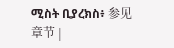ሚስት ቢያረክስ፥ 参见章节 |